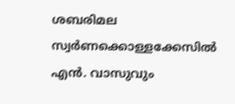ശബരിമല സ്വർണക്കൊള്ളക്കേസിൽ എൻ. വാസുവും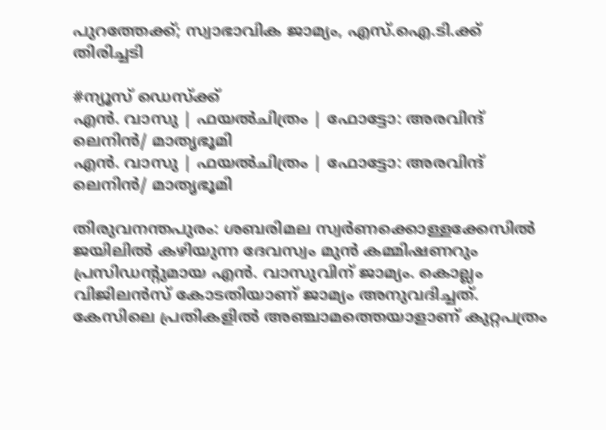പുറത്തേക്ക്; സ്വാഭാവിക ജാമ്യം, എസ്.ഐ.ടി.ക്ക് തിരിച്ചടി

#ന്യൂസ് ഡെസ്ക്ക്
എൻ. വാസു | ഫയല്‍ചിത്രം | ഫോട്ടോ: അരവിന്ദ് ലെനിൻ/ മാതൃഭൂമി
എൻ. വാസു | ഫയല്‍ചിത്രം | ഫോട്ടോ: അരവിന്ദ് ലെനിൻ/ മാതൃഭൂമി

തിരുവനന്തപുരം: ശബരിമല സ്വർണക്കൊള്ളക്കേസിൽ ജയിലിൽ കഴിയുന്ന ദേവസ്വം മുൻ കമ്മിഷണറും പ്രസിഡന്റുമായ എൻ. വാസുവിന് ജാമ്യം. കൊല്ലം വിജിലൻസ് കോടതിയാണ് ജാമ്യം അനുവദിച്ചത്. കേസിലെ പ്രതികളിൽ അഞ്ചാമത്തെയാളാണ് കുറ്റപത്രം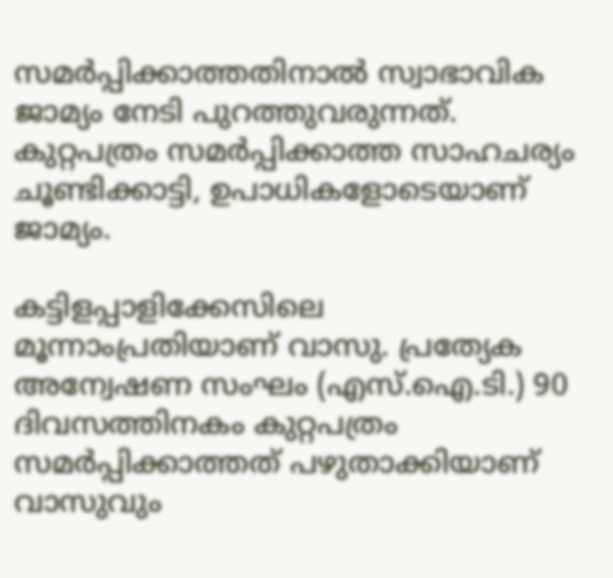സമർപ്പിക്കാത്തതിനാൽ സ്വാഭാവിക ജാമ്യം നേടി പുറത്തുവരുന്നത്. കുറ്റപത്രം സമർപ്പിക്കാത്ത സാഹചര്യം ചൂണ്ടിക്കാട്ടി, ഉപാധികളോടെയാണ് ജാമ്യം.

കട്ടിളപ്പാളിക്കേസിലെ മൂന്നാംപ്രതിയാണ് വാസു. പ്രത്യേക അന്വേഷണ സംഘം (എസ്.ഐ.ടി.) 90 ദിവസത്തിനകം കുറ്റപത്രം സമർപ്പിക്കാത്തത് പഴുതാക്കിയാണ് വാസുവും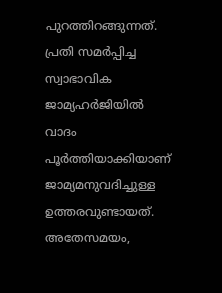പുറത്തിറങ്ങുന്നത്. പ്രതി സമർപ്പിച്ച സ്വാഭാവിക ജാമ്യഹർജിയിൽ വാദം പൂർത്തിയാക്കിയാണ് ജാമ്യമനുവദിച്ചുള്ള ഉത്തരവുണ്ടായത്. അതേസമയം,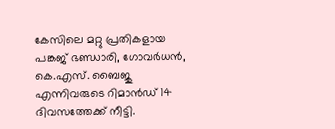കേസിലെ മറ്റു പ്രതികളായ പങ്കജ് ഭണ്ഡാരി, ഗോവർധൻ, കെ.എസ്. ബൈജു എന്നിവരുടെ റിമാൻഡ് 14 ദിവസത്തേക്ക് നീട്ടി.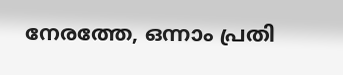നേരത്തേ, ഒന്നാം പ്രതി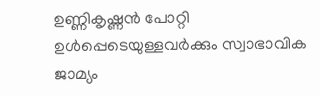ഉണ്ണികൃഷ്ണൻ പോറ്റി ഉൾപ്പെടെയുള്ളവർക്കും സ്വാഭാവിക ജാമ്യം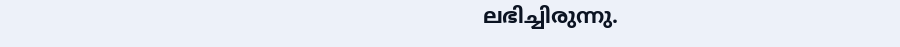ലഭിച്ചിരുന്നു.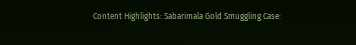Content Highlights: Sabarimala Gold Smuggling Case: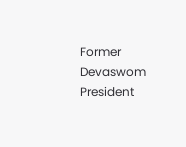Former Devaswom President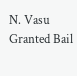N. Vasu Granted Bail